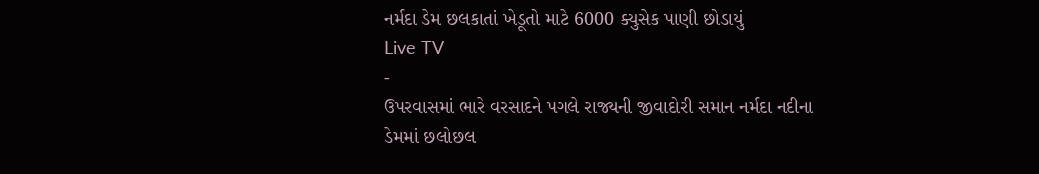નર્મદા ડેમ છલકાતાં ખેડૂતો માટે 6000 ક્યુસેક પાણી છોડાયું
Live TV
-
ઉપરવાસમાં ભારે વરસાદને પગલે રાજ્યની જીવાદોરી સમાન નર્મદા નદીના ડેમમાં છલોછલ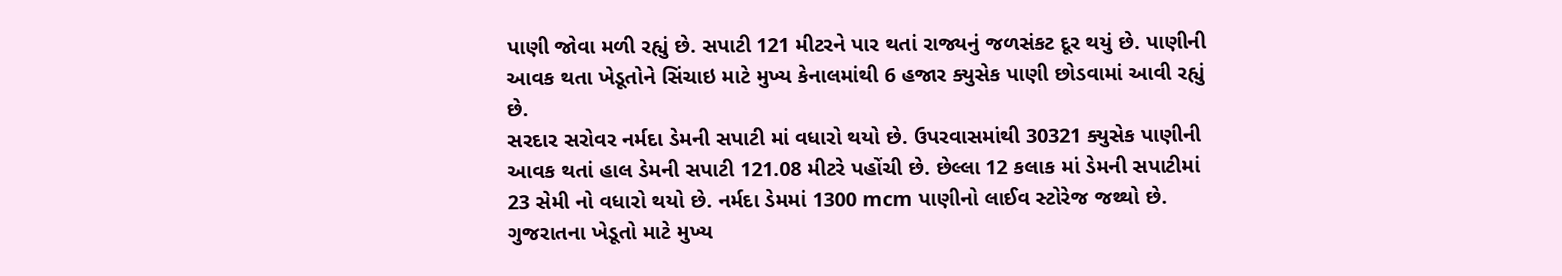પાણી જોવા મળી રહ્યું છે. સપાટી 121 મીટરને પાર થતાં રાજ્યનું જળસંકટ દૂર થયું છે. પાણીની આવક થતા ખેડૂતોને સિંચાઇ માટે મુખ્ય કેનાલમાંથી 6 હજાર ક્યુસેક પાણી છોડવામાં આવી રહ્યું છે.
સરદાર સરોવર નર્મદા ડેમની સપાટી માં વધારો થયો છે. ઉપરવાસમાંથી 30321 ક્યુસેક પાણીની આવક થતાં હાલ ડેમની સપાટી 121.08 મીટરે પહોંચી છે. છેલ્લા 12 કલાક માં ડેમની સપાટીમાં 23 સેમી નો વધારો થયો છે. નર્મદા ડેમમાં 1300 mcm પાણીનો લાઈવ સ્ટોરેજ જથ્થો છે. ગુજરાતના ખેડૂતો માટે મુખ્ય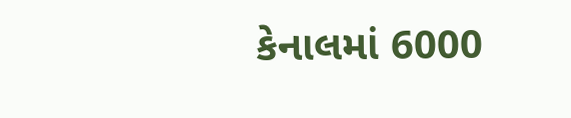કેનાલમાં 6000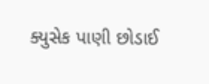ક્યુસેક પાણી છોડાઈ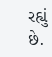રહ્યું છે.